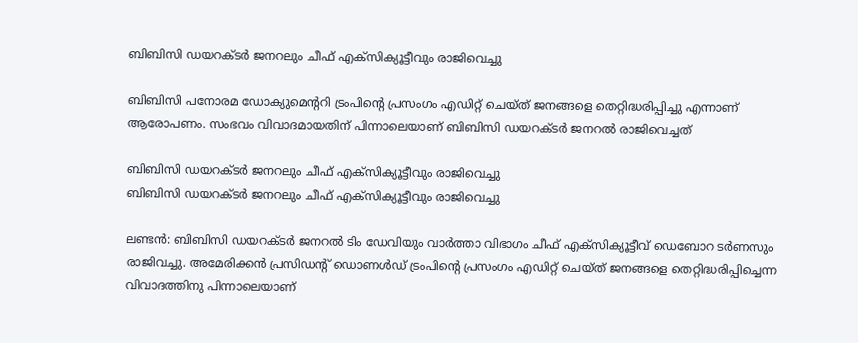ബിബിസി ഡയറക്ടർ ജനറലും ചീഫ് എക്സിക്യൂട്ടീവും രാജിവെച്ചു

ബിബിസി പനോരമ ഡോക്യുമെന്ററി ട്രംപിന്റെ പ്രസംഗം എഡിറ്റ് ചെയ്ത് ജനങ്ങളെ തെറ്റിദ്ധരിപ്പിച്ചു എന്നാണ് ആരോപണം. സംഭവം വിവാദമായതിന് പിന്നാലെയാണ് ബിബിസി ഡയറക്ടർ ജനറൽ രാജിവെച്ചത്

ബിബിസി ഡയറക്ടർ ജനറലും ചീഫ് എക്സിക്യൂട്ടീവും രാജിവെച്ചു
ബിബിസി ഡയറക്ടർ ജനറലും ചീഫ് എക്സിക്യൂട്ടീവും രാജിവെച്ചു

ലണ്ടൻ: ബിബിസി ഡയറക്ടർ ജനറൽ ടിം ഡേവിയും വാർത്താ വിഭാഗം ചീഫ് എക്സിക്യൂട്ടീവ് ഡെബോറ ടർണസും രാജിവച്ചു. അമേരിക്കൻ പ്രസിഡന്റ് ഡൊണൾ‍ഡ് ട്രംപിന്റെ പ്രസംഗം എഡിറ്റ് ചെയ്ത് ജനങ്ങളെ തെറ്റിദ്ധരിപ്പിച്ചെന്ന വിവാദത്തിനു പിന്നാലെയാണ്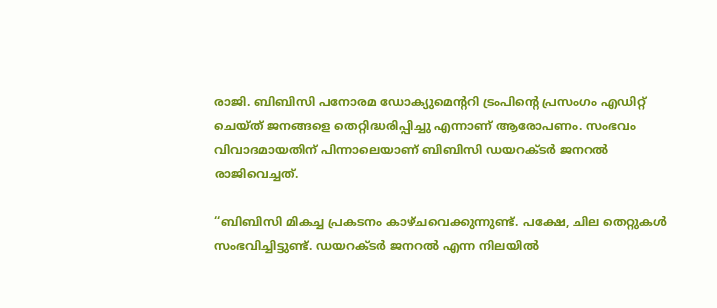രാജി. ബിബിസി പനോരമ ഡോക്യുമെന്ററി ട്രംപിന്റെ പ്രസംഗം എഡിറ്റ് ചെയ്ത് ജനങ്ങളെ തെറ്റിദ്ധരിപ്പിച്ചു എന്നാണ് ആരോപണം. സംഭവം വിവാദമായതിന് പിന്നാലെയാണ് ബിബിസി ഡയറക്ടർ ജനറൽ രാജിവെച്ചത്.

‘‘ബിബിസി മികച്ച പ്രകടനം കാഴ്ചവെക്കുന്നുണ്ട്. പക്ഷേ, ചില തെറ്റുകൾ സംഭവിച്ചിട്ടുണ്ട്. ഡയറക്ടർ ജനറൽ എന്ന നിലയിൽ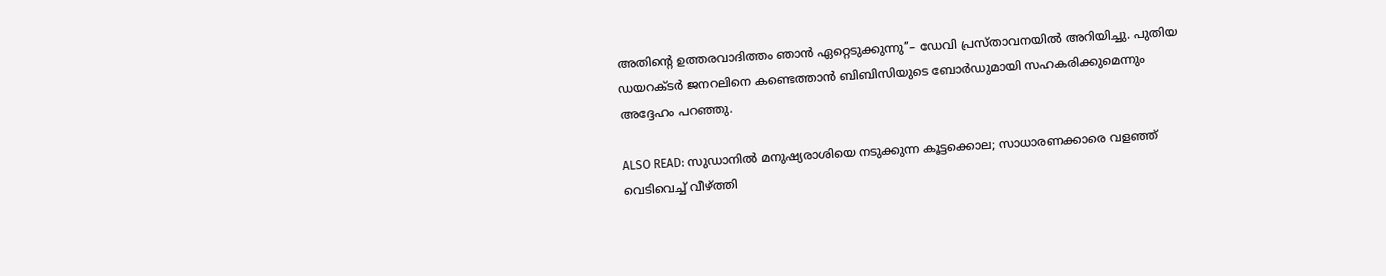അതിന്റെ ഉത്തരവാദിത്തം ഞാൻ ഏറ്റെടുക്കുന്നു’’– ഡേവി പ്രസ്താവനയിൽ അറിയിച്ചു. പുതിയ ഡയറക്ടർ ജനറലിനെ കണ്ടെത്താൻ ബിബിസിയുടെ ബോർഡുമായി സഹകരിക്കുമെന്നും അദ്ദേഹം പറഞ്ഞു.

ALSO READ: സുഡാനിൽ മനുഷ്യരാശിയെ നടുക്കുന്ന കൂട്ടക്കൊല; സാധാരണക്കാരെ വളഞ്ഞ് വെടിവെച്ച് വീഴ്ത്തി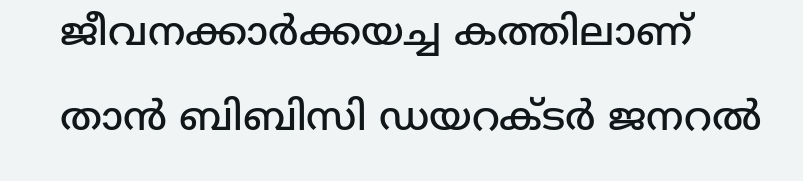ജീവനക്കാർക്കയച്ച കത്തിലാണ് താൻ ബിബിസി ഡയറക്ടർ ജനറൽ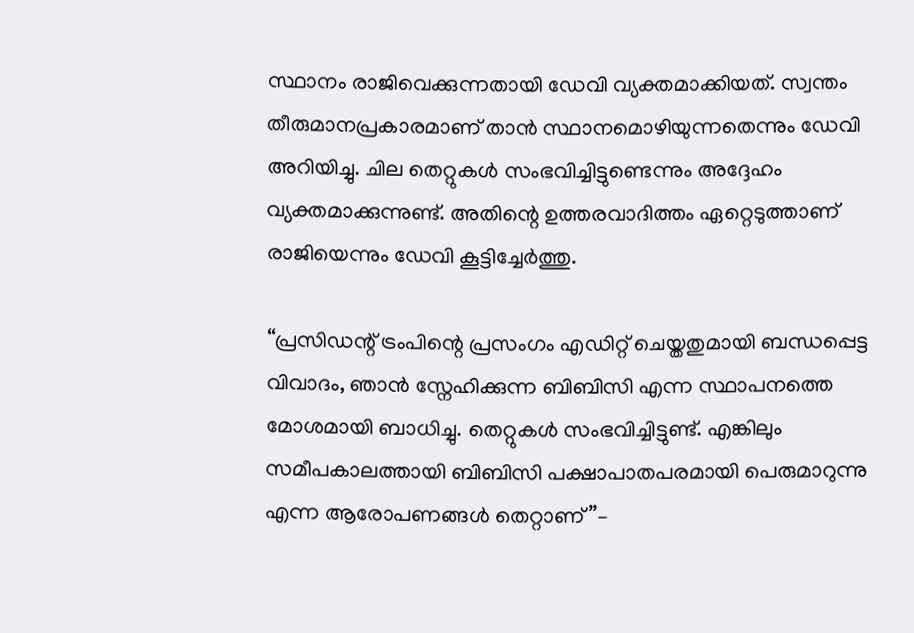സ്ഥാനം രാജിവെക്കുന്നതായി ഡേവി വ്യക്തമാക്കിയത്. സ്വന്തം തീരുമാനപ്രകാരമാണ് താൻ സ്ഥാനമൊഴിയുന്നതെന്നും ഡേവി അറിയിച്ചു. ചില തെറ്റുകൾ സംഭവിച്ചിട്ടുണ്ടെന്നും അദ്ദേഹം വ്യക്തമാക്കുന്നുണ്ട്. അതിന്റെ ഉത്തരവാദിത്തം ഏറ്റെടുത്താണ് രാജിയെന്നും ഡേവി കൂട്ടിച്ചേർത്തു.

‘‘പ്രസിഡന്റ് ട്രംപിന്റെ പ്രസംഗം എഡിറ്റ് ചെയ്തതുമായി ബന്ധപ്പെട്ട വിവാദം, ഞാൻ സ്നേഹിക്കുന്ന ബിബിസി എന്ന സ്ഥാപനത്തെ മോശമായി ബാധിച്ചു. തെറ്റുകൾ സംഭവിച്ചിട്ടുണ്ട്. എങ്കിലും സമീപകാലത്തായി ബിബിസി പക്ഷാപാതപരമായി പെരുമാറുന്നു എന്ന ആരോപണങ്ങൾ തെറ്റാണ്’’–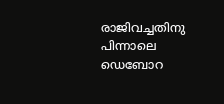രാജിവച്ചതിനു പിന്നാലെ ഡെബോറ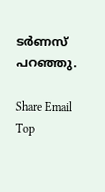ടർണസ് പറഞ്ഞു.

Share Email
Top